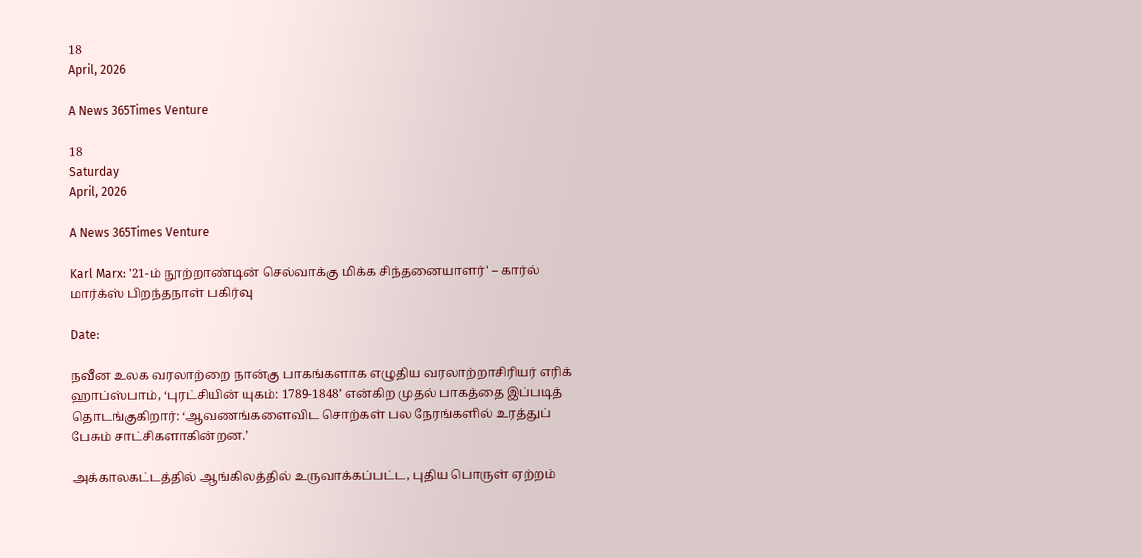18
April, 2026

A News 365Times Venture

18
Saturday
April, 2026

A News 365Times Venture

Karl Marx: '21-ம் நூற்றாண்டின் செல்வாக்கு மிக்க சிந்தனையாளர்' – கார்ல் மார்க்ஸ் பிறந்தநாள் பகிர்வு

Date:

நவீன உலக வரலாற்றை நான்கு பாகங்களாக எழுதிய வரலாற்றாசிரியர் எரிக் ஹாப்ஸ்பாம், ‘புரட்சியின் யுகம்: 1789-1848’ என்கிற முதல் பாகத்தை இப்படித் தொடங்குகிறார்: ‘ஆவணங்களைவிட சொற்கள் பல நேரங்களில் உரத்துப் பேசும் சாட்சிகளாகின்றன.’

அக்காலகட்டத்தில் ஆங்கிலத்தில் உருவாக்கப்பட்ட, புதிய பொருள் ஏற்றம்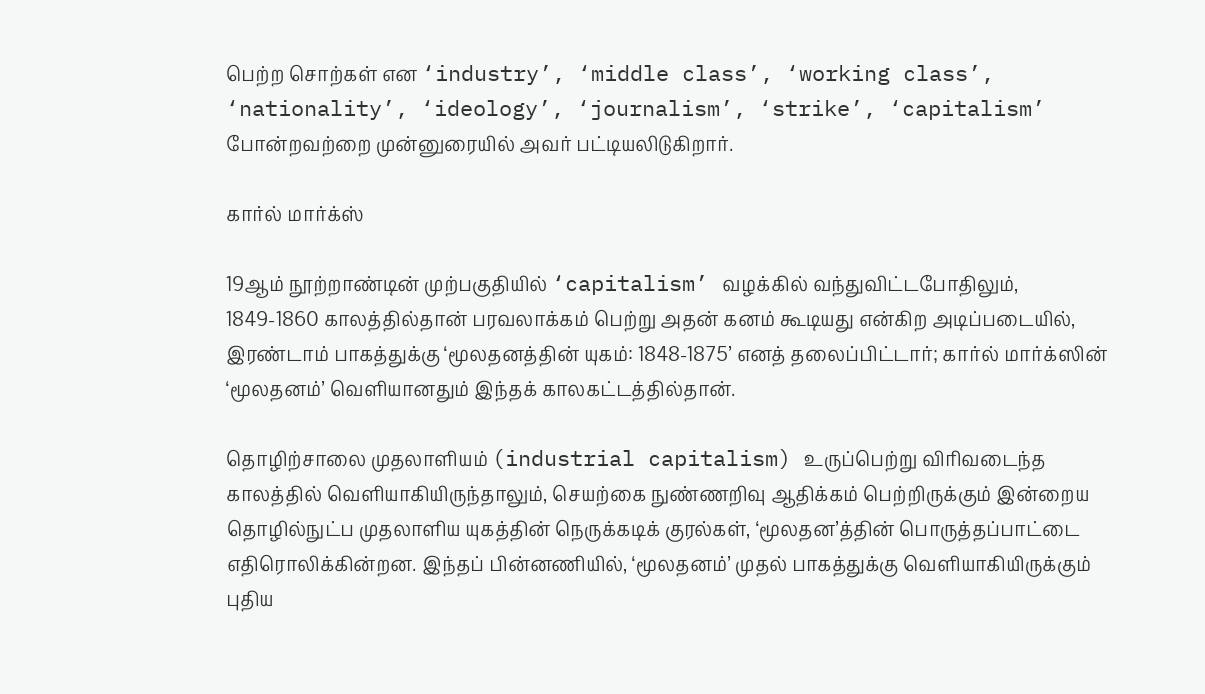பெற்ற சொற்கள் என ‘industry’, ‘middle class’, ‘working class’, ‘nationality’, ‘ideology’, ‘journalism’, ‘strike’, ‘capitalism’ போன்றவற்றை முன்னுரையில் அவர் பட்டியலிடுகிறார்.

கார்ல் மார்க்ஸ்

19ஆம் நூற்றாண்டின் முற்பகுதியில் ‘capitalism’ வழக்கில் வந்துவிட்டபோதிலும், 1849-1860 காலத்தில்தான் பரவலாக்கம் பெற்று அதன் கனம் கூடியது என்கிற அடிப்படையில், இரண்டாம் பாகத்துக்கு ‘மூலதனத்தின் யுகம்: 1848-1875’ எனத் தலைப்பிட்டார்; கார்ல் மார்க்ஸின் ‘மூலதனம்’ வெளியானதும் இந்தக் காலகட்டத்தில்தான்.

தொழிற்சாலை முதலாளியம் (industrial capitalism) உருப்பெற்று விரிவடைந்த காலத்தில் வெளியாகியிருந்தாலும், செயற்கை நுண்ணறிவு ஆதிக்கம் பெற்றிருக்கும் இன்றைய தொழில்நுட்ப முதலாளிய யுகத்தின் நெருக்கடிக் குரல்கள், ‘மூலதன’த்தின் பொருத்தப்பாட்டை எதிரொலிக்கின்றன. இந்தப் பின்னணியில், ‘மூலதனம்’ முதல் பாகத்துக்கு வெளியாகியிருக்கும் புதிய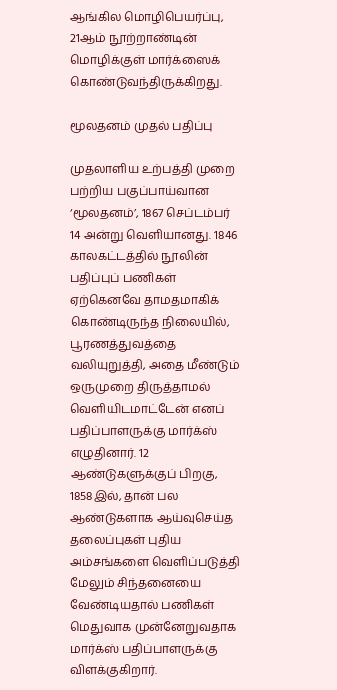ஆங்கில மொழிபெயர்ப்பு, 21ஆம் நூற்றாண்டின் மொழிக்குள் மார்க்ஸைக் கொண்டுவந்திருக்கிறது.

மூலதனம் முதல் பதிப்பு

முதலாளிய உற்பத்தி முறை பற்றிய பகுப்பாய்வான ‘மூலதனம்’, 1867 செப்டம்பர் 14 அன்று வெளியானது. 1846 காலகட்டத்தில் நூலின் பதிப்புப் பணிகள் ஏற்கெனவே தாமதமாகிக் கொண்டிருந்த நிலையில், பூரணத்துவத்தை வலியுறுத்தி, அதை மீண்டும் ஒருமுறை திருத்தாமல் வெளியிடமாட்டேன் எனப் பதிப்பாளருக்கு மார்க்ஸ் எழுதினார். 12 ஆண்டுகளுக்குப் பிறகு, 1858இல், தான் பல ஆண்டுகளாக ஆய்வுசெய்த தலைப்புகள் புதிய அம்சங்களை வெளிப்படுத்தி மேலும் சிந்தனையை வேண்டியதால் பணிகள் மெதுவாக முன்னேறுவதாக மார்க்ஸ் பதிப்பாளருக்கு விளக்குகிறார்.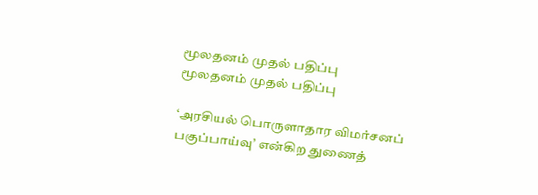மூலதனம் முதல் பதிப்பு
மூலதனம் முதல் பதிப்பு

‘அரசியல் பொருளாதார விமர்சனப் பகுப்பாய்வு’ என்கிற துணைத்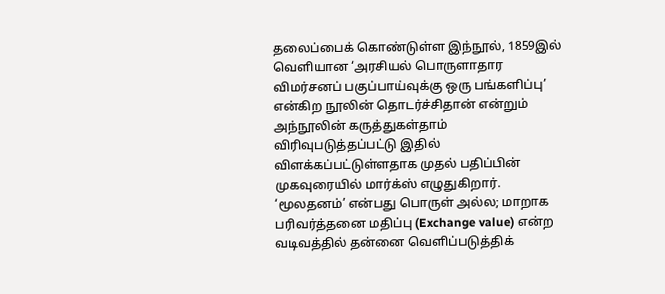தலைப்பைக் கொண்டுள்ள இந்நூல், 1859இல் வெளியான ‘அரசியல் பொருளாதார விமர்சனப் பகுப்பாய்வுக்கு ஒரு பங்களிப்பு’ என்கிற நூலின் தொடர்ச்சிதான் என்றும் அந்நூலின் கருத்துகள்தாம் விரிவுபடுத்தப்பட்டு இதில் விளக்கப்பட்டுள்ளதாக முதல் பதிப்பின் முகவுரையில் மார்க்ஸ் எழுதுகிறார். ‘மூலதனம்’ என்பது பொருள் அல்ல; மாறாக பரிவர்த்தனை மதிப்பு (Exchange value) என்ற வடிவத்தில் தன்னை வெளிப்படுத்திக்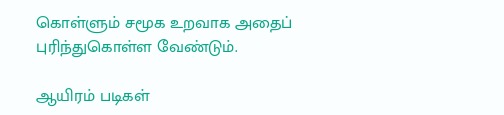கொள்ளும் சமூக உறவாக அதைப் புரிந்துகொள்ள வேண்டும்.

ஆயிரம் படிகள்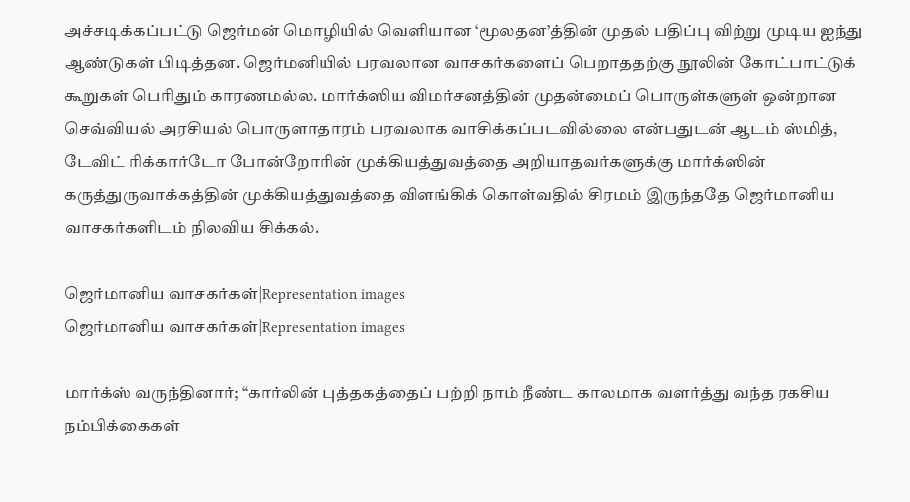அச்சடிக்கப்பட்டு ஜெர்மன் மொழியில் வெளியான ‘மூலதன’த்தின் முதல் பதிப்பு விற்று முடிய ஐந்து ஆண்டுகள் பிடித்தன. ஜெர்மனியில் பரவலான வாசகர்களைப் பெறாததற்கு நூலின் கோட்பாட்டுக் கூறுகள் பெரிதும் காரணமல்ல. மார்க்ஸிய விமர்சனத்தின் முதன்மைப் பொருள்களுள் ஒன்றான செவ்வியல் அரசியல் பொருளாதாரம் பரவலாக வாசிக்கப்படவில்லை என்பதுடன் ஆடம் ஸ்மித், டேவிட் ரிக்கார்டோ போன்றோரின் முக்கியத்துவத்தை அறியாதவர்களுக்கு மார்க்ஸின் கருத்துருவாக்கத்தின் முக்கியத்துவத்தை விளங்கிக் கொள்வதில் சிரமம் இருந்ததே ஜெர்மானிய வாசகர்களிடம் நிலவிய சிக்கல்.

ஜெர்மானிய வாசகர்கள்|Representation images
ஜெர்மானிய வாசகர்கள்|Representation images

மார்க்ஸ் வருந்தினார்; “கார்லின் புத்தகத்தைப் பற்றி நாம் நீண்ட காலமாக வளர்த்து வந்த ரகசிய நம்பிக்கைகள்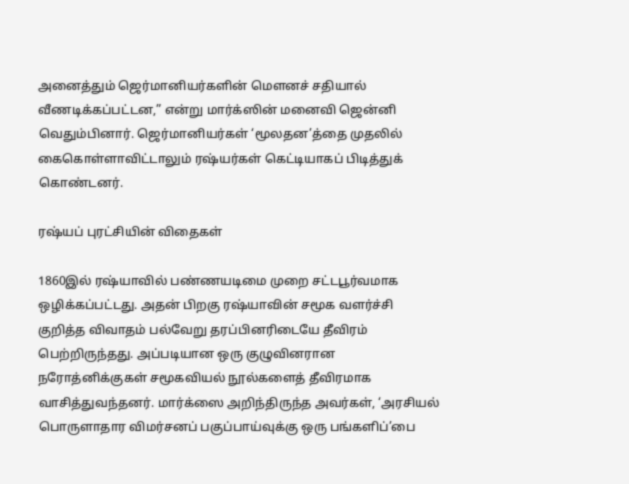அனைத்தும் ஜெர்மானியர்களின் மௌனச் சதியால் வீணடிக்கப்பட்டன,” என்று மார்க்ஸின் மனைவி ஜென்னி வெதும்பினார். ஜெர்மானியர்கள் ‘மூலதன’த்தை முதலில் கைகொள்ளாவிட்டாலும் ரஷ்யர்கள் கெட்டியாகப் பிடித்துக் கொண்டனர்.

ரஷ்யப் புரட்சியின் விதைகள்

1860இல் ரஷ்யாவில் பண்ணயடிமை முறை சட்டபூர்வமாக ஒழிக்கப்பட்டது. அதன் பிறகு ரஷ்யாவின் சமூக வளர்ச்சி குறித்த விவாதம் பல்வேறு தரப்பினரிடையே தீவிரம் பெற்றிருந்தது. அப்படியான ஒரு குழுவினரான நரோத்னிக்குகள் சமூகவியல் நூல்களைத் தீவிரமாக வாசித்துவந்தனர். மார்க்ஸை அறிந்திருந்த அவர்கள், ‘அரசியல் பொருளாதார விமர்சனப் பகுப்பாய்வுக்கு ஒரு பங்களிப்’பை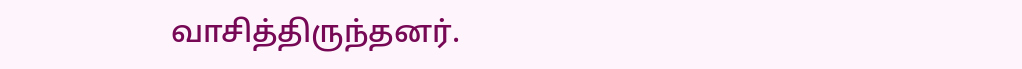வாசித்திருந்தனர்.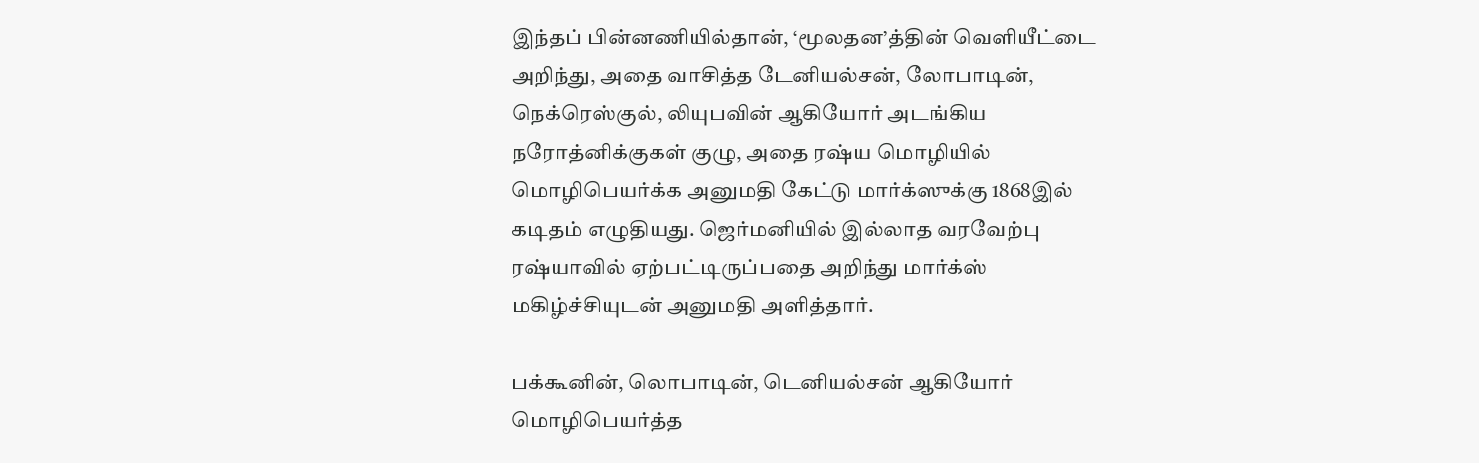இந்தப் பின்னணியில்தான், ‘மூலதன’த்தின் வெளியீட்டை அறிந்து, அதை வாசித்த டேனியல்சன், லோபாடின், நெக்ரெஸ்குல், லியுபவின் ஆகியோர் அடங்கிய நரோத்னிக்குகள் குழு, அதை ரஷ்ய மொழியில் மொழிபெயர்க்க அனுமதி கேட்டு மார்க்ஸுக்கு 1868இல் கடிதம் எழுதியது. ஜெர்மனியில் இல்லாத வரவேற்பு ரஷ்யாவில் ஏற்பட்டிருப்பதை அறிந்து மார்க்ஸ் மகிழ்ச்சியுடன் அனுமதி அளித்தார்.

பக்கூனின், லொபாடின், டெனியல்சன் ஆகியோர் மொழிபெயர்த்த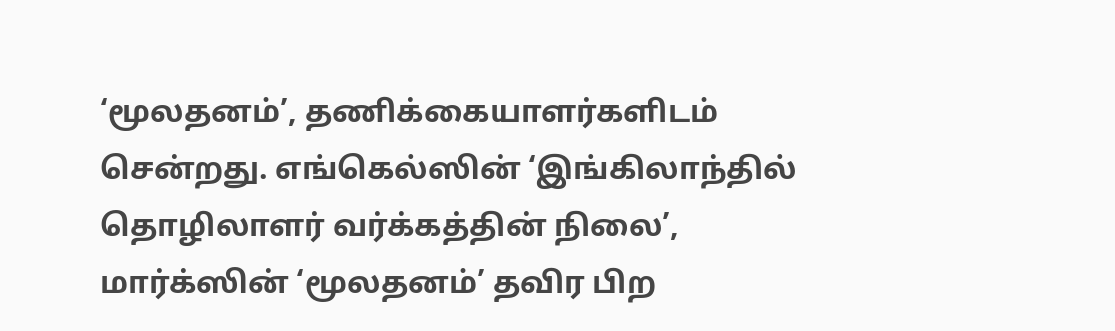‘மூலதனம்’, தணிக்கையாளர்களிடம் சென்றது. எங்கெல்ஸின் ‘இங்கிலாந்தில் தொழிலாளர் வர்க்கத்தின் நிலை’, மார்க்ஸின் ‘மூலதனம்’ தவிர பிற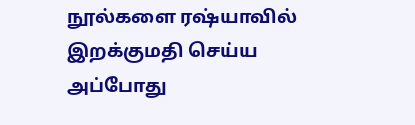நூல்களை ரஷ்யாவில் இறக்குமதி செய்ய அப்போது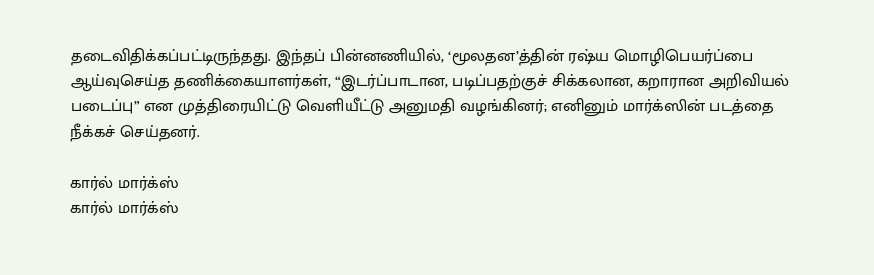தடைவிதிக்கப்பட்டிருந்தது. இந்தப் பின்னணியில், ‘மூலதன’த்தின் ரஷ்ய மொழிபெயர்ப்பை ஆய்வுசெய்த தணிக்கையாளர்கள், “இடர்ப்பாடான, படிப்பதற்குச் சிக்கலான, கறாரான அறிவியல் படைப்பு” என முத்திரையிட்டு வெளியீட்டு அனுமதி வழங்கினர்; எனினும் மார்க்ஸின் படத்தை நீக்கச் செய்தனர்.

கார்ல் மார்க்ஸ்
கார்ல் மார்க்ஸ்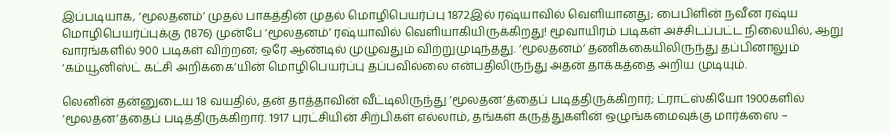இப்படியாக, ‘மூலதனம்’ முதல் பாகத்தின் முதல் மொழிபெயர்ப்பு 1872இல் ரஷ்யாவில் வெளியானது; பைபிளின் நவீன ரஷ்ய மொழிபெயர்ப்புக்கு (1876) முன்பே ‘மூலதனம்’ ரஷ்யாவில் வெளியாகியிருக்கிறது! மூவாயிரம் படிகள் அச்சிடப்பட்ட நிலையில், ஆறு வாரங்களில் 900 படிகள் விற்றன; ஒரே ஆண்டில் முழுவதும் விற்றுமுடிந்தது. ‘மூலதனம்’ தணிக்கையிலிருந்து தப்பினாலும் ‘கம்யூனிஸ்ட் கட்சி அறிக்கை’யின் மொழிபெயர்ப்பு தப்பவில்லை என்பதிலிருந்து அதன் தாக்கத்தை அறிய முடியும்.

லெனின் தன்னுடைய 18 வயதில், தன் தாத்தாவின் வீட்டிலிருந்து ‘மூலதன’த்தைப் படித்திருக்கிறார்; ட்ராட்ஸ்கியோ 1900களில் ‘மூலதன’த்தைப் படித்திருக்கிறார். 1917 புரட்சியின் சிற்பிகள் எல்லாம், தங்கள் கருத்துகளின் ஒழுங்கமைவுக்கு மார்க்ஸை –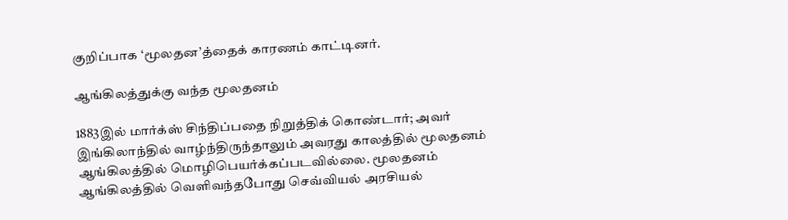குறிப்பாக ‘மூலதன’த்தைக் காரணம் காட்டினர்.

ஆங்கிலத்துக்கு வந்த மூலதனம்

1883இல் மார்க்ஸ் சிந்திப்பதை நிறுத்திக் கொண்டார்; அவர் இங்கிலாந்தில் வாழ்ந்திருந்தாலும் அவரது காலத்தில் மூலதனம் ஆங்கிலத்தில் மொழிபெயர்க்கப்படவில்லை. மூலதனம் ஆங்கிலத்தில் வெளிவந்தபோது செவ்வியல் அரசியல்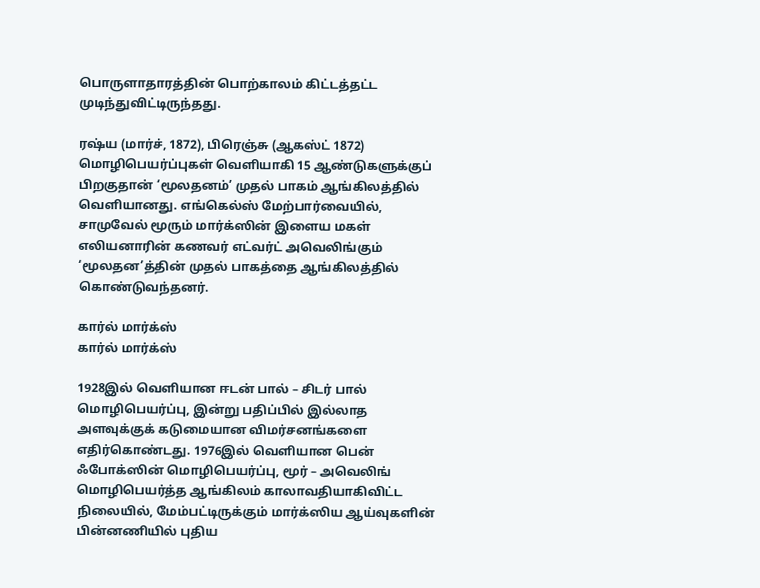பொருளாதாரத்தின் பொற்காலம் கிட்டத்தட்ட முடிந்துவிட்டிருந்தது.

ரஷ்ய (மார்ச், 1872), பிரெஞ்சு (ஆகஸ்ட் 1872) மொழிபெயர்ப்புகள் வெளியாகி 15 ஆண்டுகளுக்குப் பிறகுதான் ‘மூலதனம்’ முதல் பாகம் ஆங்கிலத்தில் வெளியானது. எங்கெல்ஸ் மேற்பார்வையில், சாமுவேல் மூரும் மார்க்ஸின் இளைய மகள் எலியனாரின் கணவர் எட்வர்ட் அவெலிங்கும் ‘மூலதன’த்தின் முதல் பாகத்தை ஆங்கிலத்தில் கொண்டுவந்தனர்.

கார்ல் மார்க்ஸ்
கார்ல் மார்க்ஸ்

1928இல் வெளியான ஈடன் பால் – சிடர் பால் மொழிபெயர்ப்பு, இன்று பதிப்பில் இல்லாத அளவுக்குக் கடுமையான விமர்சனங்களை எதிர்கொண்டது. 1976இல் வெளியான பென் ஃபோக்ஸின் மொழிபெயர்ப்பு, மூர் – அவெலிங் மொழிபெயர்த்த ஆங்கிலம் காலாவதியாகிவிட்ட நிலையில், மேம்பட்டிருக்கும் மார்க்ஸிய ஆய்வுகளின் பின்னணியில் புதிய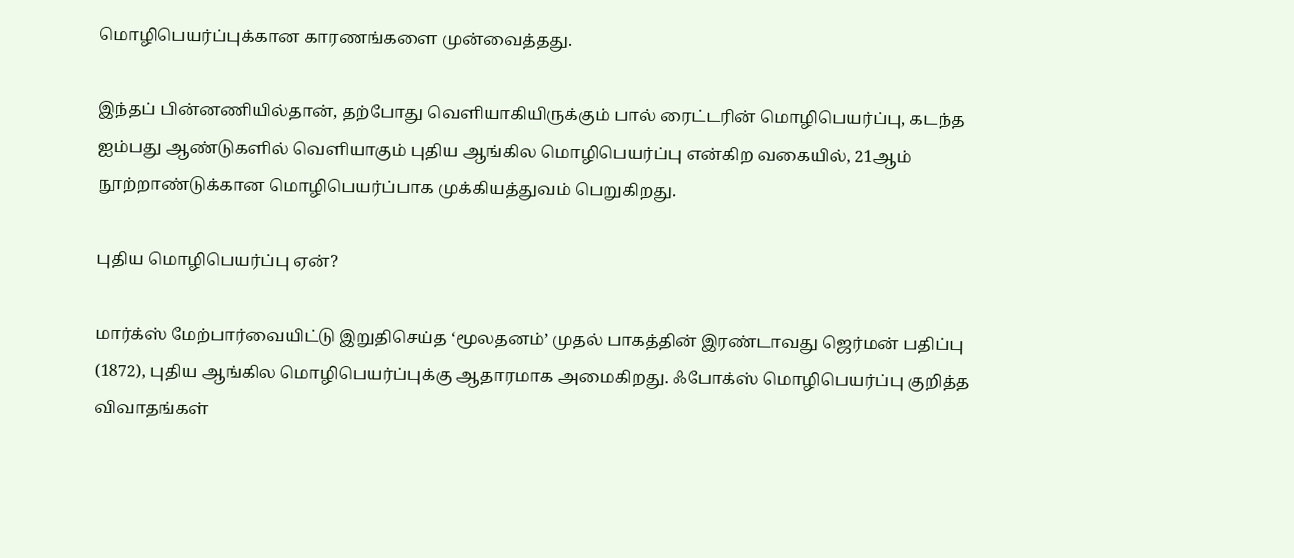மொழிபெயர்ப்புக்கான காரணங்களை முன்வைத்தது.

இந்தப் பின்னணியில்தான், தற்போது வெளியாகியிருக்கும் பால் ரைட்டரின் மொழிபெயர்ப்பு, கடந்த ஐம்பது ஆண்டுகளில் வெளியாகும் புதிய ஆங்கில மொழிபெயர்ப்பு என்கிற வகையில், 21ஆம் நூற்றாண்டுக்கான மொழிபெயர்ப்பாக முக்கியத்துவம் பெறுகிறது.

புதிய மொழிபெயர்ப்பு ஏன்?

மார்க்ஸ் மேற்பார்வையிட்டு இறுதிசெய்த ‘மூலதனம்’ முதல் பாகத்தின் இரண்டாவது ஜெர்மன் பதிப்பு (1872), புதிய ஆங்கில மொழிபெயர்ப்புக்கு ஆதாரமாக அமைகிறது. ஃபோக்ஸ் மொழிபெயர்ப்பு குறித்த விவாதங்கள்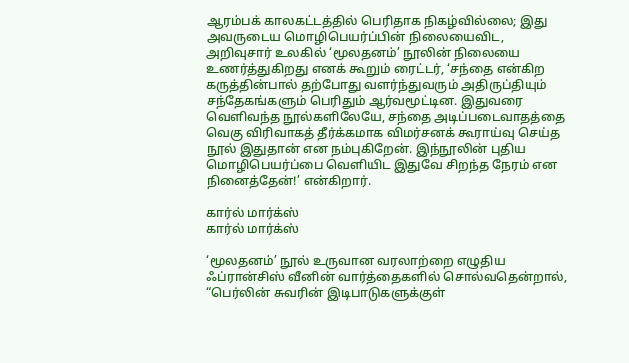ஆரம்பக் காலகட்டத்தில் பெரிதாக நிகழ்வில்லை; இது அவருடைய மொழிபெயர்ப்பின் நிலையைவிட, அறிவுசார் உலகில் ‘மூலதனம்’ நூலின் நிலையை உணர்த்துகிறது எனக் கூறும் ரைட்டர், ‘சந்தை என்கிற கருத்தின்பால் தற்போது வளர்ந்துவரும் அதிருப்தியும் சந்தேகங்களும் பெரிதும் ஆர்வமூட்டின. இதுவரை வெளிவந்த நூல்களிலேயே, சந்தை அடிப்படைவாதத்தை வெகு விரிவாகத் தீர்க்கமாக விமர்சனக் கூராய்வு செய்த நூல் இதுதான் என நம்புகிறேன். இந்நூலின் புதிய மொழிபெயர்ப்பை வெளியிட இதுவே சிறந்த நேரம் என நினைத்தேன்!’ என்கிறார்.

கார்ல் மார்க்ஸ்
கார்ல் மார்க்ஸ்

‘மூலதனம்’ நூல் உருவான வரலாற்றை எழுதிய ஃப்ரான்சிஸ் வீனின் வார்த்தைகளில் சொல்வதென்றால், “பெர்லின் சுவரின் இடிபாடுகளுக்குள்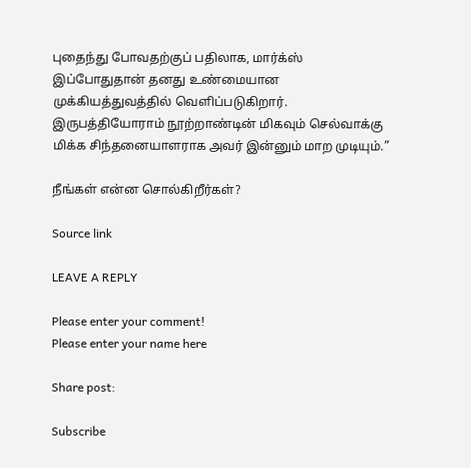புதைந்து போவதற்குப் பதிலாக, மார்க்ஸ் இப்போதுதான் தனது உண்மையான முக்கியத்துவத்தில் வெளிப்படுகிறார். இருபத்தியோராம் நூற்றாண்டின் மிகவும் செல்வாக்கு மிக்க சிந்தனையாளராக அவர் இன்னும் மாற முடியும்.”

நீங்கள் என்ன சொல்கிறீர்கள்?

Source link

LEAVE A REPLY

Please enter your comment!
Please enter your name here

Share post:

Subscribe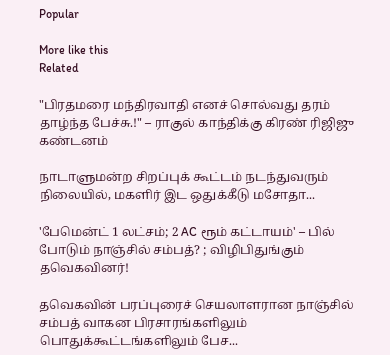Popular

More like this
Related

"பிரதமரை மந்திரவாதி எனச் சொல்வது தரம் தாழ்ந்த பேச்சு.!" – ராகுல் காந்திக்கு கிரண் ரிஜிஜு கண்டனம்

நாடாளுமன்ற சிறப்புக் கூட்டம் நடந்துவரும் நிலையில், மகளிர் இட ஒதுக்கீடு மசோதா...

'பேமென்ட் 1 லட்சம்; 2 AC ரூம் கட்டாயம்' – பில் போடும் நாஞ்சில் சம்பத்? ; விழிபிதுங்கும் தவெகவினர்!

தவெகவின் பரப்புரைச் செயலாளரான நாஞ்சில் சம்பத் வாகன பிரசாரங்களிலும் பொதுக்கூட்டங்களிலும் பேச...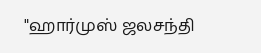"ஹார்முஸ் ஜலசந்தி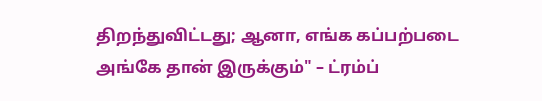திறந்துவிட்டது; ஆனா, எங்க கப்பற்படை அங்கே தான் இருக்கும்" – ட்ரம்ப்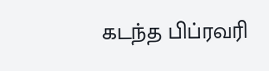கடந்த பிப்ரவரி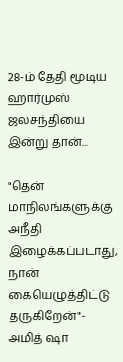28-ம் தேதி மூடிய ஹார்முஸ் ஜலசந்தியை இன்று தான்...

"தென் மாநிலங்களுக்கு அநீதி இழைக்கப்படாது, நான் கையெழுத்திட்டு தருகிறேன்"- அமித் ஷா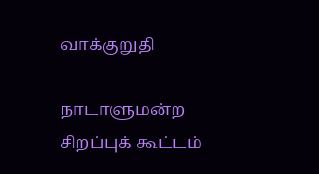வாக்குறுதி

நாடாளுமன்ற சிறப்புக் கூட்டம்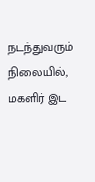நடந்துவரும் நிலையில், மகளிர் இட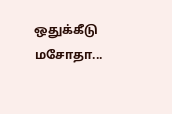ஒதுக்கீடு மசோதா...